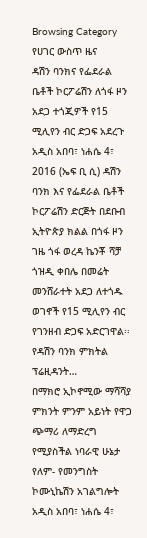Browsing Category
የሀገር ውስጥ ዜና
ዳሽን ባንክና የፌደራል ቤቶች ኮርፖሬሽን ለጎፋ ዞን አደጋ ተጎጂዎች የ15 ሚሊየን ብር ድጋፍ አደረጉ
አዲስ አበባ፣ ነሐሴ 4፣ 2016 (ኤፍ ቢ ሲ) ዳሽን ባንክ እና የፌደራል ቤቶች ኮርፖሬሽን ድርጅት በደቡብ ኢትዮጵያ ክልል በጎፋ ዞን ገዜ ጎፋ ወረዳ ኬንቾ ሻቻ ጎዝዲ ቀበሌ በመሬት መንሸራተት አደጋ ለተጎዱ ወገኖች የ15 ሚሊየን ብር የገንዘብ ድጋፍ አድርገዋል፡፡
የዳሽን ባንክ ምክትል ፕሬዚዳንት…
በማክሮ ኢኮኖሚው ማሻሻያ ምክንት ምንም አይነት የዋጋ ጭማሪ ለማድረግ የሚያስችል ነባራዊ ሁኔታ የለም- የመንግስት ኮሙኒኬሽን አገልግሎት
አዲስ አበባ፣ ነሐሴ 4፣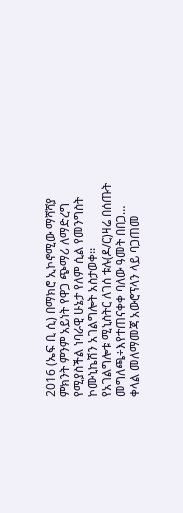2016 (ኤፍ ቢ ሲ) በማክሮ ኢኮኖሚው ማሻሻያ ምክንት ምንም አይነት የዋጋ ጭማሪ ለማድረግ የሚያስችል ነባራዊ ሁኔታ የለም ሲል የመንግስት ኮሙኒኬሽን አገልግሎት አስታወቀ፡፡
የአገልግሎቱ ሚኒስትር ለገሰ ቱሉ(ዶ/ር)ዛሬ በሰጡት መግለጫ÷እየተጠናቀቀ ባለው ዓመት በበጋ…
ቀላል መለማመጃ አውሮፕላን ላይ ባጋጠመ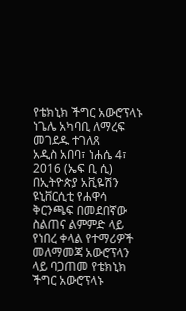የቴክኒክ ችግር አውሮፕላኑ ነጌሌ አካባቢ ለማረፍ መገደዱ ተገለጸ
አዲስ አበባ፣ ነሐሴ 4፣ 2016 (ኤፍ ቢ ሲ) በኢትዮጵያ አቪዬሽን ዩኒቨርሲቲ የሐዋሳ ቅርንጫፍ በመደበኛው ስልጠና ልምምድ ላይ የነበረ ቀላል የተማሪዎች መለማመጃ አውሮፕላን ላይ ባጋጠመ የቴክኒክ ችግር አውሮፕላኑ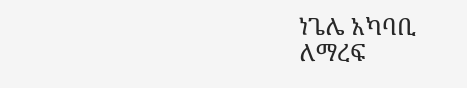ነጌሌ አካባቢ ለማረፍ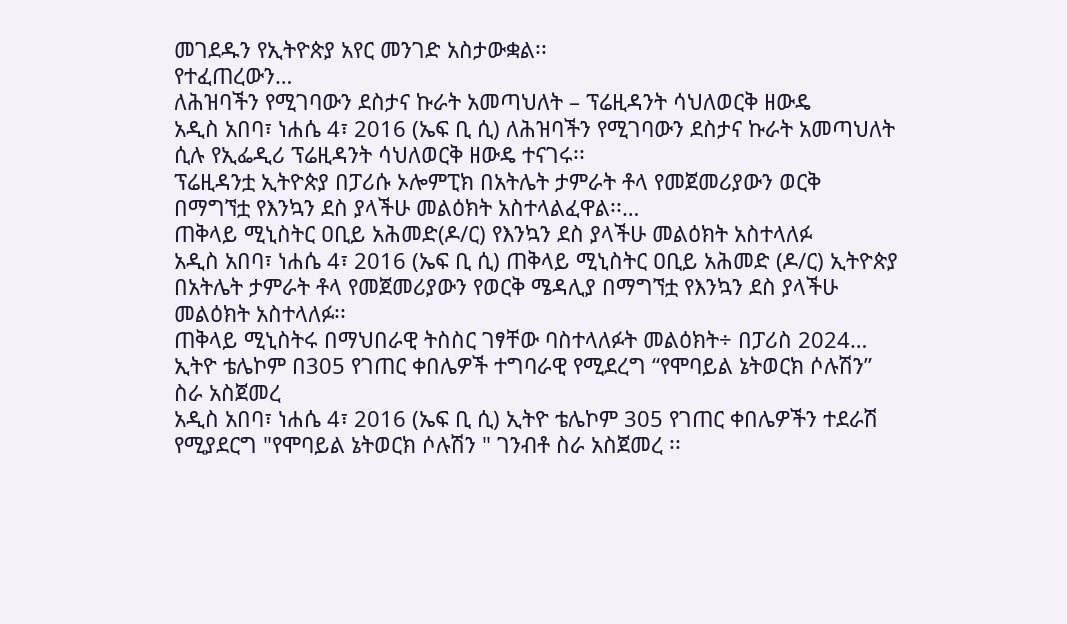መገደዱን የኢትዮጵያ አየር መንገድ አስታውቋል፡፡
የተፈጠረውን…
ለሕዝባችን የሚገባውን ደስታና ኩራት አመጣህለት – ፕሬዚዳንት ሳህለወርቅ ዘውዴ
አዲስ አበባ፣ ነሐሴ 4፣ 2016 (ኤፍ ቢ ሲ) ለሕዝባችን የሚገባውን ደስታና ኩራት አመጣህለት ሲሉ የኢፌዲሪ ፕሬዚዳንት ሳህለወርቅ ዘውዴ ተናገሩ፡፡
ፕሬዚዳንቷ ኢትዮጵያ በፓሪሱ ኦሎምፒክ በአትሌት ታምራት ቶላ የመጀመሪያውን ወርቅ በማግኘቷ የእንኳን ደስ ያላችሁ መልዕክት አስተላልፈዋል፡፡…
ጠቅላይ ሚኒስትር ዐቢይ አሕመድ(ዶ/ር) የእንኳን ደስ ያላችሁ መልዕክት አስተላለፉ
አዲስ አበባ፣ ነሐሴ 4፣ 2016 (ኤፍ ቢ ሲ) ጠቅላይ ሚኒስትር ዐቢይ አሕመድ (ዶ/ር) ኢትዮጵያ በአትሌት ታምራት ቶላ የመጀመሪያውን የወርቅ ሜዳሊያ በማግኘቷ የእንኳን ደስ ያላችሁ መልዕክት አስተላለፉ፡፡
ጠቅላይ ሚኒስትሩ በማህበራዊ ትስስር ገፃቸው ባስተላለፉት መልዕክት÷ በፓሪስ 2024…
ኢትዮ ቴሌኮም በ305 የገጠር ቀበሌዎች ተግባራዊ የሚደረግ “የሞባይል ኔትወርክ ሶሉሽን” ስራ አስጀመረ
አዲስ አበባ፣ ነሐሴ 4፣ 2016 (ኤፍ ቢ ሲ) ኢትዮ ቴሌኮም 305 የገጠር ቀበሌዎችን ተደራሽ የሚያደርግ "የሞባይል ኔትወርክ ሶሉሽን " ገንብቶ ስራ አስጀመረ ፡፡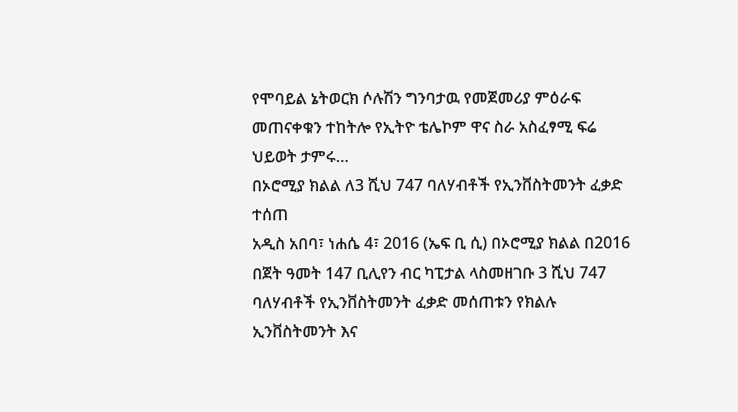የሞባይል ኔትወርክ ሶሉሽን ግንባታዉ የመጀመሪያ ምዕራፍ መጠናቀቁን ተከትሎ የኢትዮ ቴሌኮም ዋና ስራ አስፈፃሚ ፍሬ ህይወት ታምሩ…
በኦሮሚያ ክልል ለ3 ሺህ 747 ባለሃብቶች የኢንቨስትመንት ፈቃድ ተሰጠ
አዲስ አበባ፣ ነሐሴ 4፣ 2016 (ኤፍ ቢ ሲ) በኦሮሚያ ክልል በ2016 በጀት ዓመት 147 ቢሊየን ብር ካፒታል ላስመዘገቡ 3 ሺህ 747 ባለሃብቶች የኢንቨስትመንት ፈቃድ መሰጠቱን የክልሉ ኢንቨስትመንት እና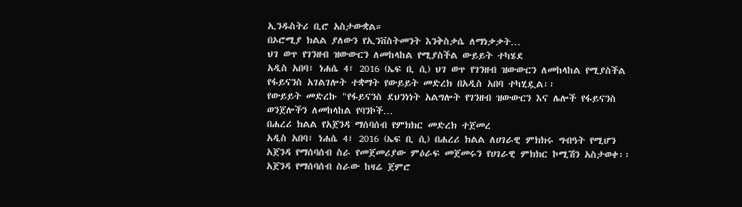ኢንዱስትሪ ቢሮ አስታውቋል።
በኦሮሚያ ክልል ያለውን የኢንቨስትመንት እንቅስቃሴ ለማነቃቃት…
ህገ ወጥ የገንዘብ ዝውውርን ለመከላከል የሚያስችል ውይይት ተካሄደ
አዲስ አበባ፣ ነሐሴ 4፣ 2016 (ኤፍ ቢ ሲ) ህገ ወጥ የገንዘብ ዝውውርን ለመከላከል የሚያስችል የፋይናንስ አገልገሎት ተቋማት የውይይት መድረክ በአዲስ አበባ ተካሂዷል፡፡
የውይይት መድረኩ "የፋይናንስ ደህንነነት አልግሎት የገንዘብ ዝውውርን እና ሌሎች የፋይናንስ ወንጀሎችን ለመከላከል የባንኮች…
በሐረሪ ክልል የአጀንዳ ማሰባሰብ የምክክር መድረክ ተጀመረ
አዲስ አበባ፣ ነሐሴ 4፣ 2016 (ኤፍ ቢ ሲ) በሐረሪ ክልል ለሀገራዊ ምክክሩ ግብዓት የሚሆን አጀንዳ የማሰባሰብ ስራ የመጀመሪያው ምዕራፍ መጀመሩን የሀገራዊ ምክክር ኮሚሽን አስታወቀ፡፡
አጀንዳ የማሰባሰብ ስራው ከዛሬ ጀምሮ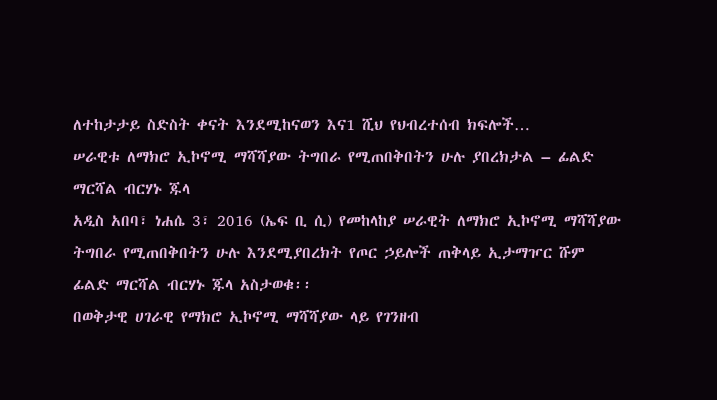ለተከታታይ ስድስት ቀናት እንደሚከናወን እና1 ሺህ የህብረተሰብ ክፍሎች…
ሠራዊቱ ለማክሮ ኢኮኖሚ ማሻሻያው ትግበራ የሚጠበቅበትን ሁሉ ያበረክታል – ፊልድ ማርሻል ብርሃኑ ጁላ
አዲስ አበባ፣ ነሐሴ 3፣ 2016 (ኤፍ ቢ ሲ) የመከላከያ ሠራዊት ለማክሮ ኢኮኖሚ ማሻሻያው ትግበራ የሚጠበቅበትን ሁሉ እንደሚያበረክት የጦር ኃይሎች ጠቅላይ ኢታማዦር ሹም ፊልድ ማርሻል ብርሃኑ ጁላ አስታወቁ፡፡
በወቅታዊ ሀገራዊ የማክሮ ኢኮኖሚ ማሻሻያው ላይ የገንዘብ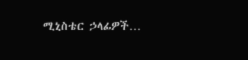ሚኒስቴር ኃላፊዎች…